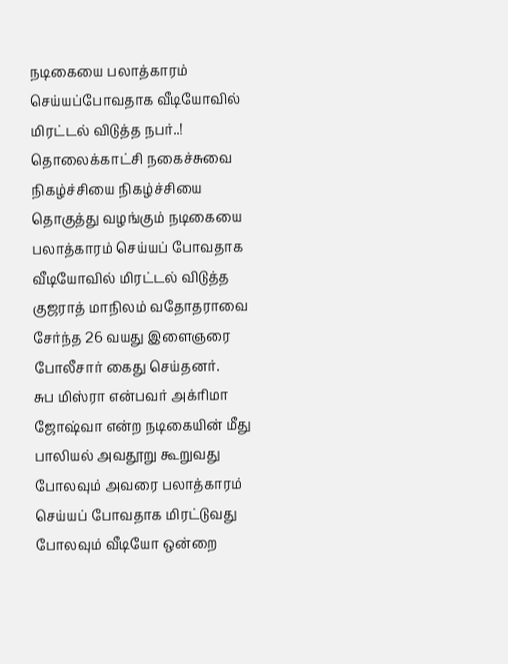நடிகையை பலாத்காரம் செய்யப்போவதாக வீடியோவில் மிரட்டல் விடுத்த நபர்..!
தொலைக்காட்சி நகைச்சுவை நிகழ்ச்சியை நிகழ்ச்சியை தொகுத்து வழங்கும் நடிகையை பலாத்காரம் செய்யப் போவதாக வீடியோவில் மிரட்டல் விடுத்த குஜராத் மாநிலம் வதோதராவை சேர்ந்த 26 வயது இளைஞரை போலீசார் கைது செய்தனர்.
சுப மிஸ்ரா என்பவர் அக்ரிமா ஜோஷ்வா என்ற நடிகையின் மீது பாலியல் அவதூறு கூறுவது போலவும் அவரை பலாத்காரம் செய்யப் போவதாக மிரட்டுவது போலவும் வீடியோ ஒன்றை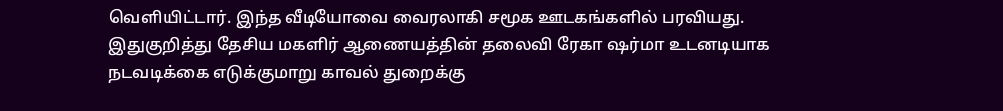வெளியிட்டார். இந்த வீடியோவை வைரலாகி சமூக ஊடகங்களில் பரவியது.
இதுகுறித்து தேசிய மகளிர் ஆணையத்தின் தலைவி ரேகா ஷர்மா உடனடியாக நடவடிக்கை எடுக்குமாறு காவல் துறைக்கு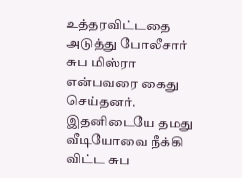உத்தரவிட்டதை அடுத்து போலீசார் சுப மிஸ்ரா என்பவரை கைது செய்தனர். இதனிடையே தமது வீடியோவை நீக்கி விட்ட சுப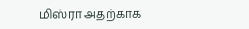மிஸ்ரா அதற்காக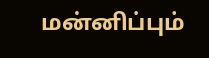மன்னிப்பும்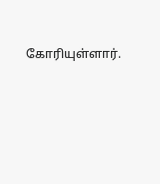கோரியுள்ளார்.